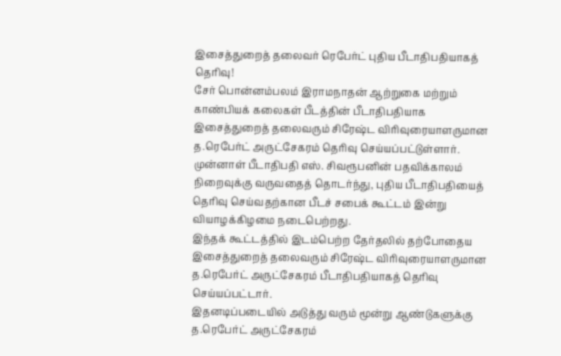இசைத்துறைத் தலைவர் ரெபேர்ட் புதிய பீடாதிபதியாகத் தெரிவு!
சேர் பொன்னம்பலம் இராமநாதன் ஆற்றுகை மற்றும் காண்பியக் கலைகள் பீடத்தின் பீடாதிபதியாக இசைத்துறைத் தலைவரும் சிரேஷ்ட விரிவுரையாளருமான த.ரெபேர்ட் அருட்சேகரம் தெரிவு செய்யப்பட்டுள்ளார்.
முன்னாள் பீடாதிபதி எஸ். சிவரூபனின் பதவிக்காலம் நிறைவுக்கு வருவதைத் தொடர்ந்து, புதிய பீடாதிபதியைத் தெரிவு செய்வதற்கான பீடச் சபைக் கூட்டம் இன்று வியாழக்கிழமை நடைபெற்றது.
இந்தக் கூட்டத்தில் இடம்பெற்ற தேர்தலில் தற்போதைய இசைத்துறைத் தலைவரும் சிரேஷ்ட விரிவுரையாளருமான த.ரெபேர்ட் அருட்சேகரம் பீடாதிபதியாகத் தெரிவு செய்யப்பட்டார்.
இதனடிப்படையில் அடுத்து வரும் மூன்று ஆண்டுகளுக்கு த.ரெபேர்ட் அருட்சேகரம்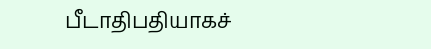பீடாதிபதியாகச்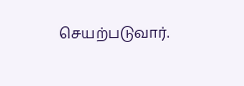செயற்படுவார்.